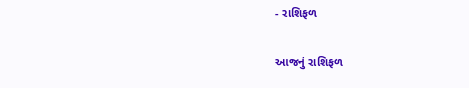- રાશિફળ

આજનું રાશિફળ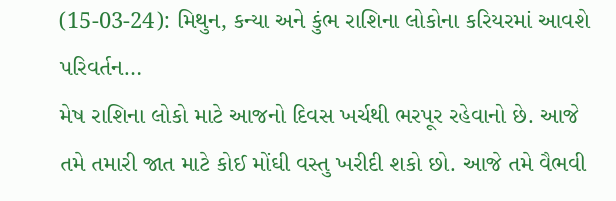(15-03-24): મિથુન, કન્યા અને કુંભ રાશિના લોકોના કરિયરમાં આવશે પરિવર્તન…
મેષ રાશિના લોકો માટે આજનો દિવસ ખર્ચથી ભરપૂર રહેવાનો છે. આજે તમે તમારી જાત માટે કોઈ મોંઘી વસ્તુ ખરીદી શકો છો. આજે તમે વૈભવી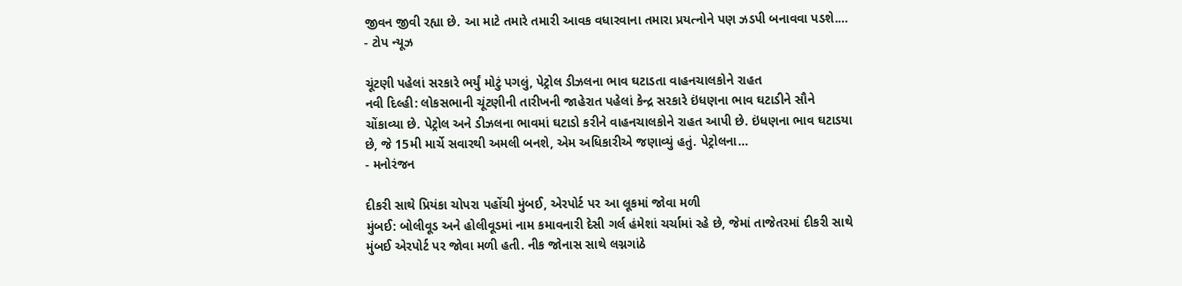જીવન જીવી રહ્યા છે. આ માટે તમારે તમારી આવક વધારવાના તમારા પ્રયત્નોને પણ ઝડપી બનાવવા પડશે.…
- ટોપ ન્યૂઝ

ચૂંટણી પહેલાં સરકારે ભર્યું મોટું પગલું, પેટ્રોલ ડીઝલના ભાવ ઘટાડતા વાહનચાલકોને રાહત
નવી દિલ્હી: લોકસભાની ચૂંટણીની તારીખની જાહેરાત પહેલાં કેન્દ્ર સરકારે ઇંધણના ભાવ ઘટાડીને સૌને ચોંકાવ્યા છે. પેટ્રોલ અને ડીઝલના ભાવમાં ઘટાડો કરીને વાહનચાલકોને રાહત આપી છે. ઇંધણના ભાવ ઘટાડયા છે, જે 15મી માર્ચે સવારથી અમલી બનશે, એમ અધિકારીએ જણાવ્યું હતું. પેટ્રોલના…
- મનોરંજન

દીકરી સાથે પ્રિયંકા ચોપરા પહોંચી મુંબઈ, એરપોર્ટ પર આ લૂકમાં જોવા મળી
મુંબઈ: બોલીવૂડ અને હોલીવૂડમાં નામ કમાવનારી દેસી ગર્લ હંમેશાં ચર્ચામાં રહે છે, જેમાં તાજેતરમાં દીકરી સાથે મુંબઈ એરપોર્ટ પર જોવા મળી હતી. નીક જોનાસ સાથે લગ્નગાંઠે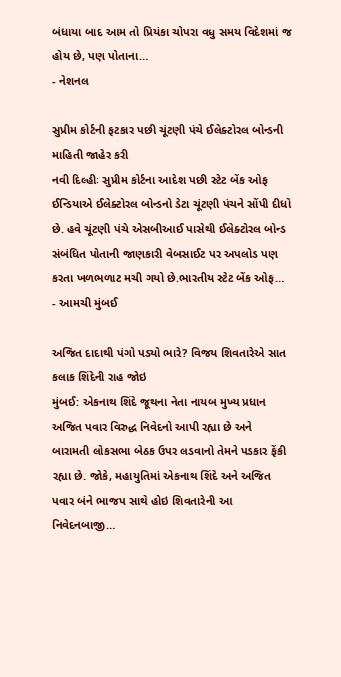બંધાયા બાદ આમ તો પ્રિયંકા ચોપરા વધુ સમય વિદેશમાં જ હોય છે, પણ પોતાના…
- નેશનલ

સુપ્રીમ કોર્ટની ફટકાર પછી ચૂંટણી પંચે ઈલેક્ટોરલ બોન્ડની માહિતી જાહેર કરી
નવી દિલ્હીઃ સુપ્રીમ કોર્ટના આદેશ પછી સ્ટેટ બેંક ઓફ ઈન્ડિયાએ ઈલેક્ટોરલ બોન્ડનો ડેટા ચૂંટણી પંચને સોંપી દીધો છે. હવે ચૂંટણી પંચે એસબીઆઈ પાસેથી ઈલેક્ટોરલ બોન્ડ સંબંધિત પોતાની જાણકારી વેબસાઈટ પર અપલોડ પણ કરતા ખળભળાટ મચી ગયો છે.ભારતીય સ્ટેટ બેંક ઓફ…
- આમચી મુંબઈ

અજિત દાદાથી પંગો પડ્યો ભારે? વિજય શિવતારેએ સાત કલાક શિંદેની રાહ જોઇ
મુંબઈ: એકનાથ શિંદે જૂથના નેતા નાયબ મુખ્ય પ્રધાન અજિત પવાર વિરુદ્ધ નિવેદનો આપી રહ્યા છે અને બારામતી લોકસભા બેઠક ઉપર લડવાનો તેમને પડકાર ફેંકી રહ્યા છે. જોકે, મહાયુતિમાં એકનાથ શિંદે અને અજિત પવાર બંને ભાજપ સાથે હોઇ શિવતારેની આ નિવેદનબાજી…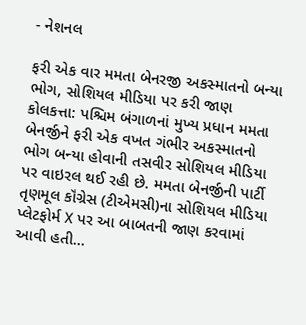- નેશનલ

ફરી એક વાર મમતા બેનરજી અકસ્માતનો બન્યા ભોગ, સોશિયલ મીડિયા પર કરી જાણ
કોલકત્તા: પશ્ચિમ બંગાળનાં મુખ્ય પ્રધાન મમતા બેનર્જીને ફરી એક વખત ગંભીર અકસ્માતનો ભોગ બન્યા હોવાની તસવીર સોશિયલ મીડિયા પર વાઇરલ થઈ રહી છે. મમતા બેનર્જીની પાર્ટી તૃણમૂલ કૉંગ્રેસ (ટીએમસી)ના સોશિયલ મીડિયા પ્લેટફોર્મ X પર આ બાબતની જાણ કરવામાં આવી હતી…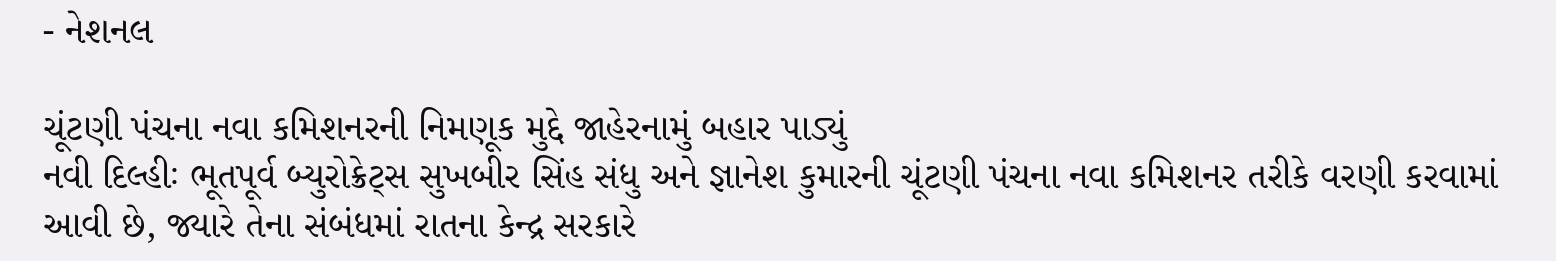- નેશનલ

ચૂંટણી પંચના નવા કમિશનરની નિમણૂક મુદ્દે જાહેરનામું બહાર પાડ્યું
નવી દિલ્હીઃ ભૂતપૂર્વ બ્યુરોક્રેટ્સ સુખબીર સિંહ સંધુ અને જ્ઞાનેશ કુમારની ચૂંટણી પંચના નવા કમિશનર તરીકે વરણી કરવામાં આવી છે, જ્યારે તેના સંબંધમાં રાતના કેન્દ્ર સરકારે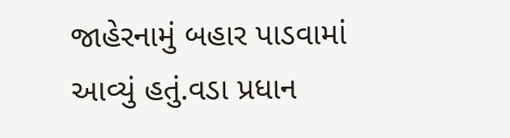જાહેરનામું બહાર પાડવામાં આવ્યું હતું.વડા પ્રધાન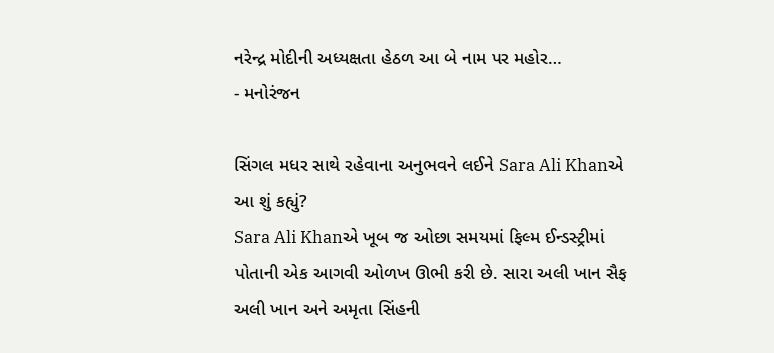નરેન્દ્ર મોદીની અધ્યક્ષતા હેઠળ આ બે નામ પર મહોર…
- મનોરંજન

સિંગલ મધર સાથે રહેવાના અનુભવને લઈને Sara Ali Khanએ આ શું કહ્યું?
Sara Ali Khanએ ખૂબ જ ઓછા સમયમાં ફિલ્મ ઈન્ડસ્ટ્રીમાં પોતાની એક આગવી ઓળખ ઊભી કરી છે. સારા અલી ખાન સૈફ અલી ખાન અને અમૃતા સિંહની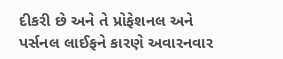દીકરી છે અને તે પ્રોફેશનલ અને પર્સનલ લાઈફને કારણે અવારનવાર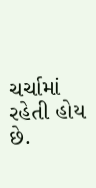ચર્ચામાં રહેતી હોય છે.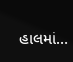હાલમાં…